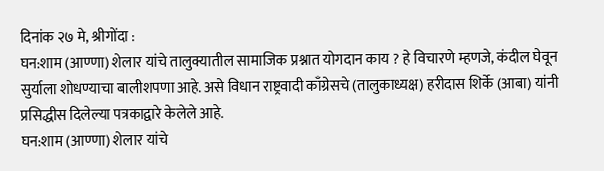दिनांक २७ मे, श्रीगोंदा :
घन:शाम (आण्णा) शेलार यांचे तालुक्यातील सामाजिक प्रश्नात योगदान काय ? हे विचारणे म्हणजे, कंदील घेवून सुर्याला शोधण्याचा बालीशपणा आहे. असे विधान राष्ट्रवादी काँग्रेसचे (तालुकाध्यक्ष) हरीदास शिर्के (आबा) यांनी प्रसिद्धीस दिलेल्या पत्रकाद्वारे केलेले आहे.
घन:शाम (आण्णा) शेलार यांचे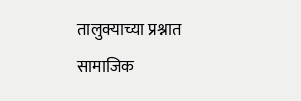तालुक्याच्या प्रश्नात सामाजिक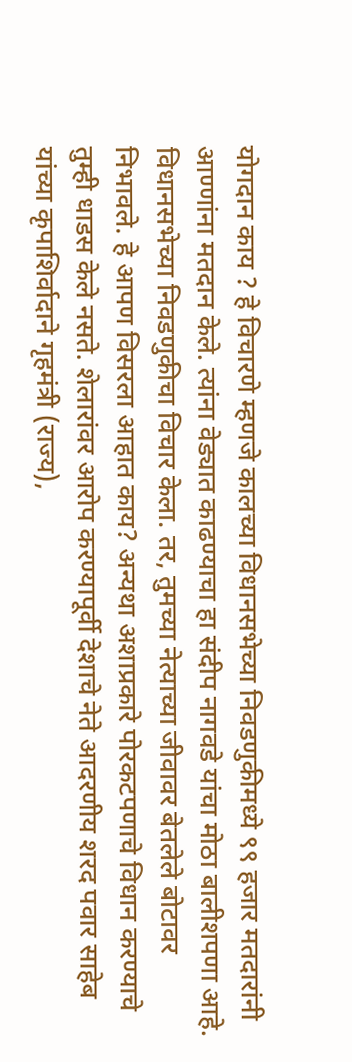योगदान काय ? हे विचारणे म्हणजे कालच्या विधानसभेच्या निवडणुकीमध्ये ९९ हजार मतदारांनी आण्णांना मतदान केले. त्यांना वेड्यात काढण्याचा हा संदीप नागवडे यांचा मोठा बालीशपणा आहे. विधानसभेच्या निवडणुकीचा विचार केला. तर, तुमच्या नेत्याच्या जीवावर बेतलेले बोटावर निभावले. हे आपण विसरला आहात काय? अन्यथा अशाप्रकारे पोरकटपणाचे विधान करण्याचे तुम्ही धाडस केले नसते. शेलारांवर आरोप करण्यापूर्वी देशाचे नेते आदरणीय शरद पवार साहेब यांच्या कृपाशिर्वादाने गृहमंत्री (राज्य),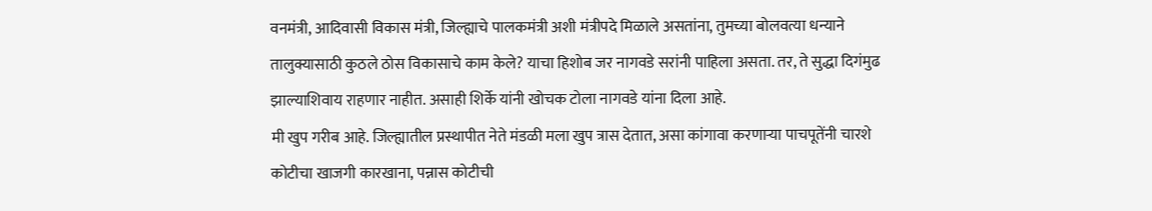वनमंत्री, आदिवासी विकास मंत्री, जिल्ह्याचे पालकमंत्री अशी मंत्रीपदे मिळाले असतांना, तुमच्या बोलवत्या धन्याने तालुक्यासाठी कुठले ठोस विकासाचे काम केले? याचा हिशोब जर नागवडे सरांनी पाहिला असता. तर, ते सुद्धा दिगंमुढ झाल्याशिवाय राहणार नाहीत. असाही शिर्के यांनी खोचक टोला नागवडे यांना दिला आहे.
मी खुप गरीब आहे. जिल्ह्यातील प्रस्थापीत नेते मंडळी मला खुप त्रास देतात, असा कांगावा करणाऱ्या पाचपूतेंनी चारशे कोटीचा खाजगी कारखाना, पन्नास कोटीची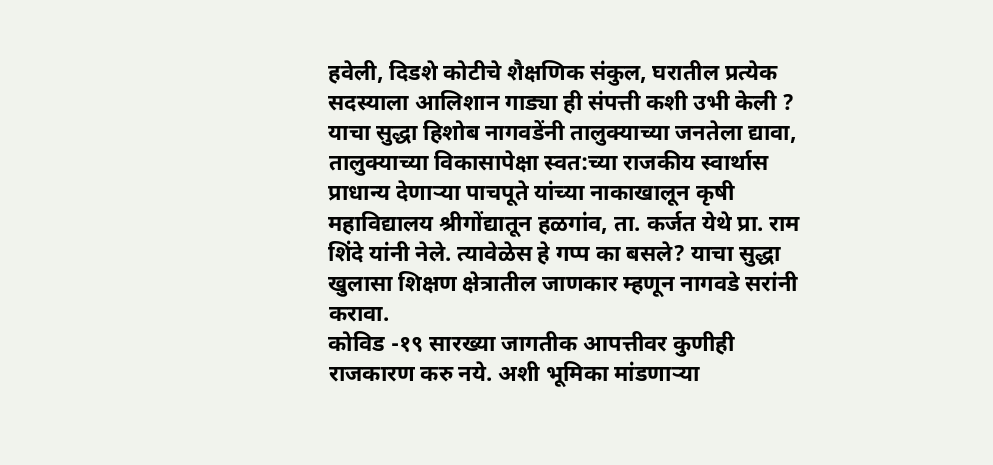हवेली, दिडशे कोटीचे शैक्षणिक संकुल, घरातील प्रत्येक सदस्याला आलिशान गाड्या ही संपत्ती कशी उभी केली ? याचा सुद्धा हिशोब नागवडेंनी तालुक्याच्या जनतेला द्यावा, तालुक्याच्या विकासापेक्षा स्वत:च्या राजकीय स्वार्थास प्राधान्य देणाऱ्या पाचपूते यांच्या नाकाखालून कृषी महाविद्यालय श्रीगोंद्यातून हळगांव, ता. कर्जत येथे प्रा. राम शिंदे यांनी नेले. त्यावेळेस हे गप्प का बसले? याचा सुद्धा खुलासा शिक्षण क्षेत्रातील जाणकार म्हणून नागवडे सरांनी करावा.
कोविड -१९ सारख्या जागतीक आपत्तीवर कुणीही राजकारण करु नये. अशी भूमिका मांडणाऱ्या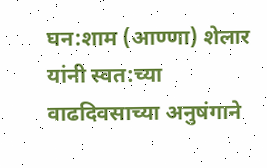घन:शाम (आण्णा) शेलार यांनी स्वत:च्या वाढदिवसाच्या अनुषंगाने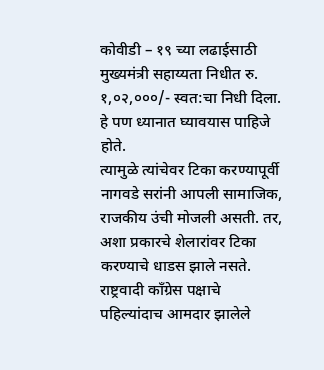कोवीडी – १९ च्या लढाईसाठी मुख्यमंत्री सहाय्यता निधीत रु. १,०२,०००/- स्वत:चा निधी दिला. हे पण ध्यानात घ्यावयास पाहिजे होते.
त्यामुळे त्यांचेवर टिका करण्यापूर्वी नागवडे सरांनी आपली सामाजिक, राजकीय उंची मोजली असती. तर, अशा प्रकारचे शेलारांवर टिका करण्याचे धाडस झाले नसते. राष्ट्रवादी काँग्रेस पक्षाचे पहिल्यांदाच आमदार झालेले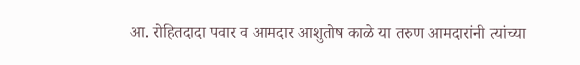आ. रोहितदादा पवार व आमदार आशुतोष काळे या तरुण आमदारांनी त्यांच्या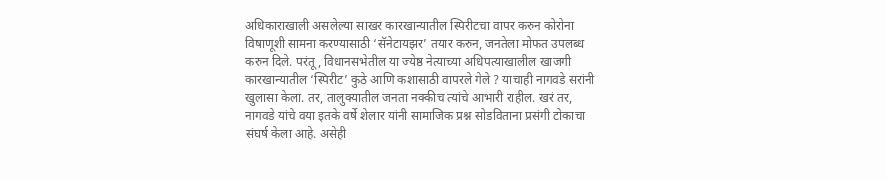अधिकाराखाली असलेल्या साखर कारखान्यातील स्पिरीटचा वापर करुन कोरोना विषाणूशी सामना करण्यासाठी ‘सॅनेटायझर’ तयार करुन, जनतेला मोफत उपलब्ध करुन दिले. परंतू, विधानसभेतील या ज्येष्ठ नेत्याच्या अधिपत्याखालील खाजगी कारखान्यातील ‘स्पिरीट’ कुठे आणि कशासाठी वापरले गेले ? याचाही नागवडे सरांनी खुलासा केला. तर, तालुक्यातील जनता नक्कीच त्यांचे आभारी राहील. खरं तर, नागवडे यांचे वया इतके वर्षे शेलार यांनी सामाजिक प्रश्न सोडविताना प्रसंगी टोकाचा संघर्ष केला आहे. असेही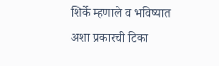शिर्के म्हणाले व भविष्यात अशा प्रकारची टिका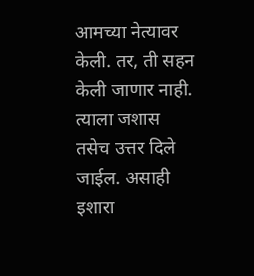आमच्या नेत्यावर केली. तर, ती सहन केली जाणार नाही. त्याला जशास तसेच उत्तर दिले जाईल. असाही इशारा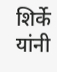शिर्के यांनी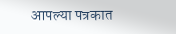आपल्या पत्रकात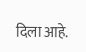दिला आहे.